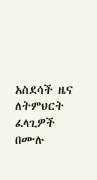አስደሳች ዜና ለትምህርት ፈላጊዎች በሙሉ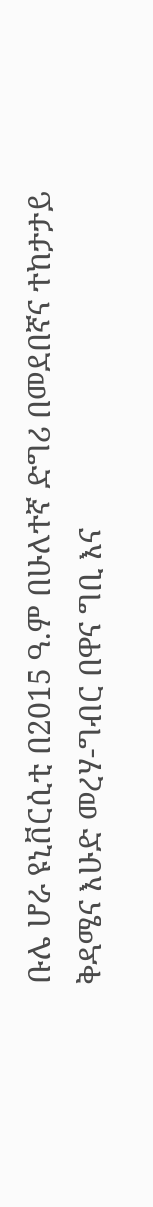ቡሌ ሆራ ዩኒቨርሲቲ በ2015 ዓ.ም በሁለተኛ ድግሪ በመደበኛና ተከታታይ ቅዳሜና እሁድ መረሃ-ግብር በዋና ግቢ እና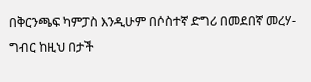በቅርንጫፍ ካምፓስ እንዲሁም በሶስተኛ ድግሪ በመደበኛ መረሃ-ግብር ከዚህ በታች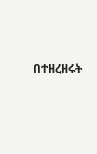በተዘረዘሩት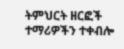ትምህርት ዘርፎች ተማሪዎችን ተቀብሎ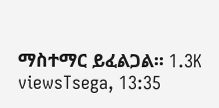ማስተማር ይፈልጋል፡፡ 1.3K viewsTsega, 13:35